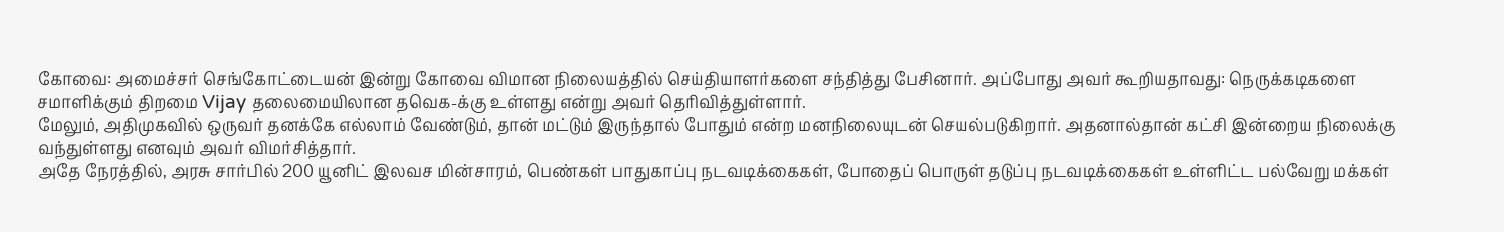கோவை: அமைச்சர் செங்கோட்டையன் இன்று கோவை விமான நிலையத்தில் செய்தியாளர்களை சந்தித்து பேசினார். அப்போது அவர் கூறியதாவது: நெருக்கடிகளை சமாளிக்கும் திறமை Vijay தலைமையிலான தவெக-க்கு உள்ளது என்று அவர் தெரிவித்துள்ளார்.
மேலும், அதிமுகவில் ஒருவர் தனக்கே எல்லாம் வேண்டும், தான் மட்டும் இருந்தால் போதும் என்ற மனநிலையுடன் செயல்படுகிறார். அதனால்தான் கட்சி இன்றைய நிலைக்கு வந்துள்ளது எனவும் அவர் விமர்சித்தார்.
அதே நேரத்தில், அரசு சார்பில் 200 யூனிட் இலவச மின்சாரம், பெண்கள் பாதுகாப்பு நடவடிக்கைகள், போதைப் பொருள் தடுப்பு நடவடிக்கைகள் உள்ளிட்ட பல்வேறு மக்கள்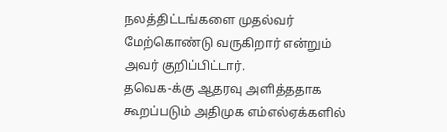நலத்திட்டங்களை முதல்வர் மேற்கொண்டு வருகிறார் என்றும் அவர் குறிப்பிட்டார்.
தவெக-க்கு ஆதரவு அளித்ததாக கூறப்படும் அதிமுக எம்எல்ஏக்களில்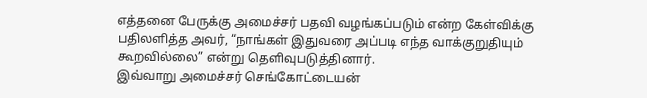எத்தனை பேருக்கு அமைச்சர் பதவி வழங்கப்படும் என்ற கேள்விக்கு பதிலளித்த அவர், “நாங்கள் இதுவரை அப்படி எந்த வாக்குறுதியும் கூறவில்லை” என்று தெளிவுபடுத்தினார்.
இவ்வாறு அமைச்சர் செங்கோட்டையன்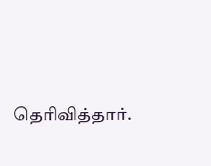தெரிவித்தார்.